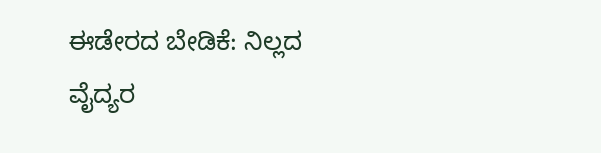ಈಡೇರದ ಬೇಡಿಕೆ: ನಿಲ್ಲದ ವೈದ್ಯರ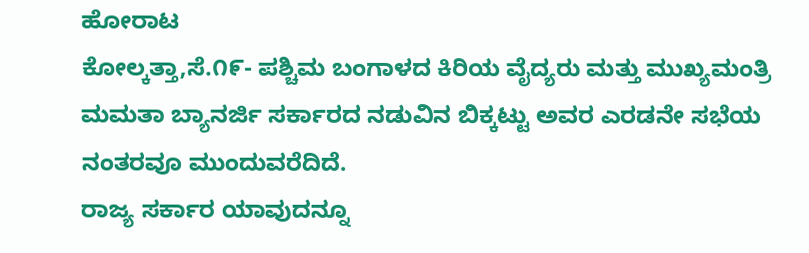ಹೋರಾಟ
ಕೋಲ್ಕತ್ತಾ,ಸೆ.೧೯- ಪಶ್ಚಿಮ ಬಂಗಾಳದ ಕಿರಿಯ ವೈದ್ಯರು ಮತ್ತು ಮುಖ್ಯಮಂತ್ರಿ ಮಮತಾ ಬ್ಯಾನರ್ಜಿ ಸರ್ಕಾರದ ನಡುವಿನ ಬಿಕ್ಕಟ್ಟು ಅವರ ಎರಡನೇ ಸಭೆಯ ನಂತರವೂ ಮುಂದುವರೆದಿದೆ.
ರಾಜ್ಯ ಸರ್ಕಾರ ಯಾವುದನ್ನೂ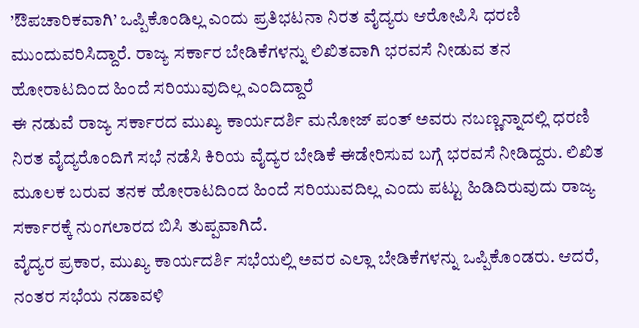’ಔಪಚಾರಿಕವಾಗಿ’ ಒಪ್ಪಿಕೊಂಡಿಲ್ಲ ಎಂದು ಪ್ರತಿಭಟನಾ ನಿರತ ವೈದ್ಯರು ಆರೋಪಿಸಿ ಧರಣಿ ಮುಂದುವರಿಸಿದ್ದಾರೆ. ರಾಜ್ಯ ಸರ್ಕಾರ ಬೇಡಿಕೆಗಳನ್ನು ಲಿಖಿತವಾಗಿ ಭರವಸೆ ನೀಡುವ ತನ ಹೋರಾಟದಿಂದ ಹಿಂದೆ ಸರಿಯುವುದಿಲ್ಲ ಎಂದಿದ್ದಾರೆ
ಈ ನಡುವೆ ರಾಜ್ಯ ಸರ್ಕಾರದ ಮುಖ್ಯ ಕಾರ್ಯದರ್ಶಿ ಮನೋಜ್ ಪಂತ್ ಅವರು ನಬಣ್ಣನ್ನಾದಲ್ಲಿ ಧರಣಿ ನಿರತ ವೈದ್ಯರೊಂದಿಗೆ ಸಭೆ ನಡೆಸಿ ಕಿರಿಯ ವೈದ್ಯರ ಬೇಡಿಕೆ ಈಡೇರಿಸುವ ಬಗ್ಗೆ ಭರವಸೆ ನೀಡಿದ್ದರು. ಲಿಖಿತ ಮೂಲಕ ಬರುವ ತನಕ ಹೋರಾಟದಿಂದ ಹಿಂದೆ ಸರಿಯುವದಿಲ್ಲ ಎಂದು ಪಟ್ಟು ಹಿಡಿದಿರುವುದು ರಾಜ್ಯ ಸರ್ಕಾರಕ್ಕೆ ನುಂಗಲಾರದ ಬಿಸಿ ತುಪ್ಪವಾಗಿದೆ.
ವೈದ್ಯರ ಪ್ರಕಾರ, ಮುಖ್ಯ ಕಾರ್ಯದರ್ಶಿ ಸಭೆಯಲ್ಲಿ ಅವರ ಎಲ್ಲಾ ಬೇಡಿಕೆಗಳನ್ನು ಒಪ್ಪಿಕೊಂಡರು. ಆದರೆ, ನಂತರ ಸಭೆಯ ನಡಾವಳಿ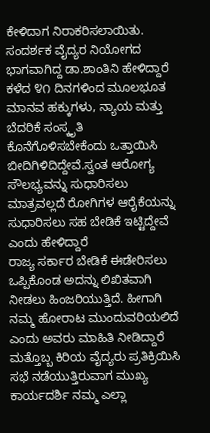ಕೇಳಿದಾಗ ನಿರಾಕರಿಸಲಾಯಿತು. ಸಂದರ್ಶಕ ವೈದ್ಯರ ನಿಯೋಗದ ಭಾಗವಾಗಿದ್ದ ಡಾ.ಶಾಂತಿನಿ ಹೇಳಿದ್ದಾರೆ
ಕಳೆದ ೪೧ ದಿನಗಳಿಂದ ಮೂಲಭೂತ ಮಾನವ ಹಕ್ಕುಗಳು, ನ್ಯಾಯ ಮತ್ತು ಬೆದರಿಕೆ ಸಂಸ್ಕೃತಿ ಕೊನೆಗೊಳಿಸಬೇಕೆಂದು ಒತ್ತಾಯಿಸಿ ಬೀದಿಗಿಳಿದಿದ್ದೇವೆ.ಸ್ವಂತ ಆರೋಗ್ಯ ಸೌಲಭ್ಯವನ್ನು ಸುಧಾರಿಸಲು ಮಾತ್ರವಲ್ಲದೆ ರೋಗಿಗಳ ಆರೈಕೆಯನ್ನು ಸುಧಾರಿಸಲು ಸಹ ಬೇಡಿಕೆ ಇಟ್ಟಿದ್ದೇವೆ ಎಂದು ಹೇಳಿದ್ದಾರೆ
ರಾಜ್ಯ ಸರ್ಕಾರ ಬೇಡಿಕೆ ಈಡೇರಿಸಲು ಒಪ್ಪಿಕೊಂಡ ಅದನ್ನು ಲಿಖಿತವಾಗಿ ನೀಡಲು ಹಿಂಜರಿಯುತ್ತಿದೆ. ಹೀಗಾಗಿ ನಮ್ಮ ಹೋರಾಟ ಮುಂದುವರಿಯಲಿದೆ ಎಂದು ಅವರು ಮಾಹಿತಿ ನೀಡಿದ್ದಾರೆ
ಮತ್ತೊಬ್ಬ ಕಿರಿಯ ವೈದ್ಯರು ಪ್ರತಿಕ್ರಿಯಿಸಿ ಸಭೆ ನಡೆಯುತ್ತಿರುವಾಗ ಮುಖ್ಯ ಕಾರ್ಯದರ್ಶಿ ನಮ್ಮ ಎಲ್ಲಾ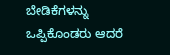ಬೇಡಿಕೆಗಳನ್ನು ಒಪ್ಪಿಕೊಂಡರು ಆದರೆ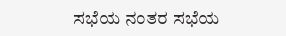ಸಭೆಯ ನಂತರ ಸಭೆಯ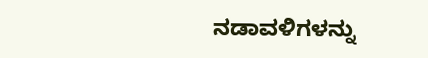ನಡಾವಳಿಗಳನ್ನು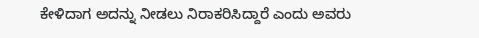ಕೇಳಿದಾಗ ಅದನ್ನು ನೀಡಲು ನಿರಾಕರಿಸಿದ್ದಾರೆ ಎಂದು ಅವರು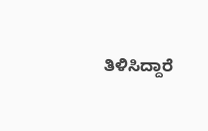ತಿಳಿಸಿದ್ದಾರೆ